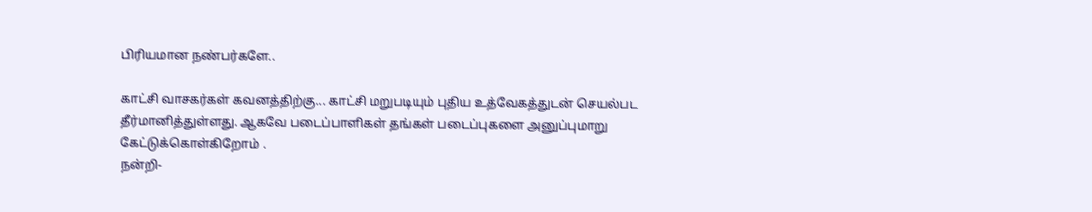பிரியமான நண்பர்களே..

காட்சி வாசகர்கள் கவனத்திற்கு... காட்சி மறுபடியும் புதிய உத்வேகத்துடன் செயல்பட தீர்மானித்துள்ளது. ஆகவே படைப்பாளிகள் தங்கள் படைப்புகளை அனுப்புமாறு கேட்டுக்கொள்கிறோம் .
நன்றி-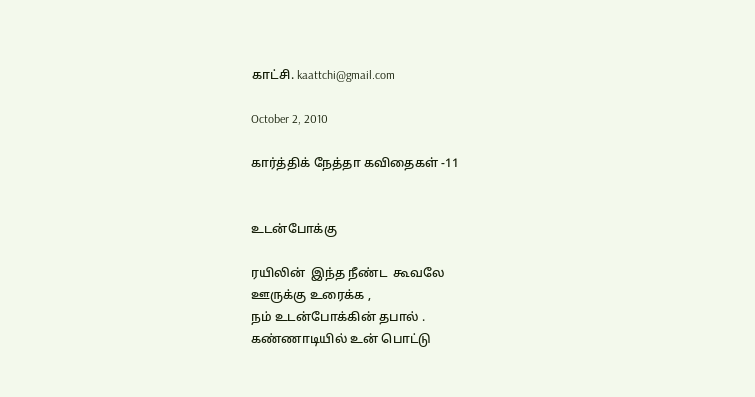காட்சி. kaattchi@gmail.com

October 2, 2010

கார்த்திக் நேத்தா கவிதைகள் -11


உடன்போக்கு

ரயிலின்  இந்த நீண்ட  கூவலே
ஊருக்கு உரைக்க ,
நம் உடன்போக்கின் தபால் .
கண்ணாடியில் உன் பொட்டு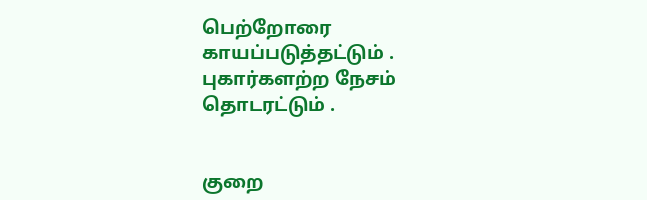பெற்றோரை காயப்படுத்தட்டும் .
புகார்களற்ற நேசம் தொடரட்டும் .


குறை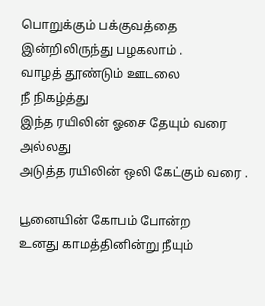பொறுக்கும் பக்குவத்தை
இன்றிலிருந்து பழகலாம் .
வாழத் தூண்டும் ஊடலை
நீ நிகழ்த்து
இந்த ரயிலின் ஓசை தேயும் வரை
அல்லது
அடுத்த ரயிலின் ஒலி கேட்கும் வரை .

பூனையின் கோபம் போன்ற
உனது காமத்தினின்று நீயும்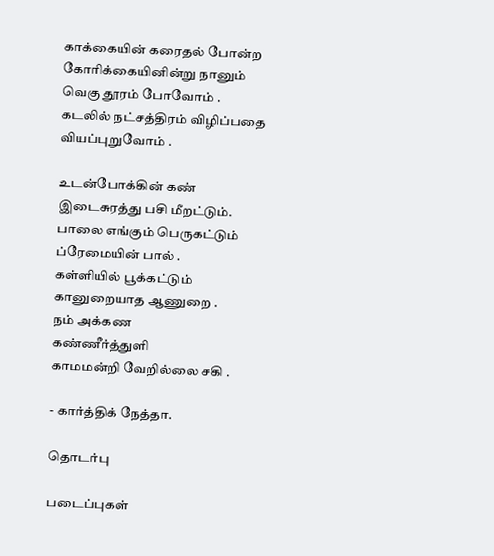காக்கையின் கரைதல் போன்ற
கோரிக்கையினின்று நானும்
வெகு தூரம் போவோம் .
கடலில் நட்சத்திரம் விழிப்பதை
வியப்புறுவோம் .

உடன்போக்கின் கண்
இடைசுரத்து பசி மீறட்டும்.
பாலை எங்கும் பெருகட்டும்
ப்ரேமையின் பால் .
கள்ளியில் பூக்கட்டும்
கானுறையாத ஆணுறை .
நம் அக்கண
கண்ணீர்த்துளி
காமமன்றி வேறில்லை சகி .

- கார்த்திக் நேத்தா.

தொடர்பு

படைப்புகள்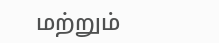மற்றும்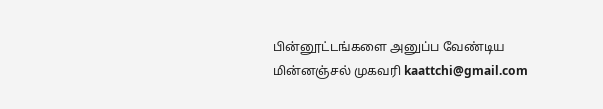பின்னூட்டங்களை அனுப்ப வேண்டிய மின்னஞ்சல் முகவரி kaattchi@gmail.com